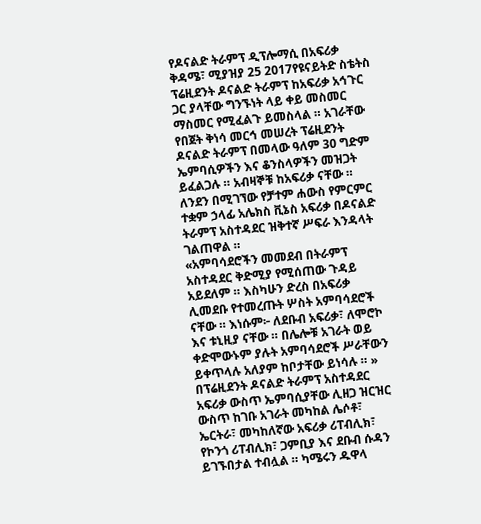የዶናልድ ትራምፕ ዲፕሎማሲ በአፍሪቃ
ቅዳሜ፣ ሚያዝያ 25 2017የዩናይትድ ስቴትስ ፕሬዚደንት ዶናልድ ትራምፕ ከአፍሪቃ አኅጉር ጋር ያላቸው ግንኙነት ላይ ቀይ መስመር ማስመር የሚፈልጉ ይመስላል ። አገራቸው የበጀት ቅነሳ መርኅ መሠረት ፕሬዚደንት ዶናልድ ትራምፕ በመላው ዓለም 30 ግድም ኤምባሲዎችን እና ቆንስላዎችን መዝጋት ይፈልጋሉ ። አብዛኞቹ ከአፍሪቃ ናቸው ። ለንደን በሚገኘው የቻተም ሐውስ የምርምር ተቋም ኃላፊ አሌክስ ቪኔስ አፍሪቃ በዶናልድ ትራምፕ አስተዳደር ዝቅተኛ ሥፍራ እንዳላት ገልጠዋል ።
«አምባሳደሮችን መመደብ በትራምፕ አስተዳደር ቅድሚያ የሚሰጠው ጉዳይ አይደለም ። እስካሁን ድረስ በአፍሪቃ ሊመደቡ የተመረጡት ሦስት አምባሳደሮች ናቸው ። እነሱም፦ ለደቡብ አፍሪቃ፣ ለሞሮኮ እና ቱኒዚያ ናቸው ። በሌሎቹ አገራት ወይ ቀድሞውኑም ያሉት አምባሳደሮች ሥራቸውን ይቀጥላሉ አለያም ከቦታቸው ይነሳሉ ። »
በፕሬዚደንት ዶናልድ ትራምፕ አስተዳደር አፍሪቃ ውስጥ ኤምባሲያቸው ሊዘጋ ዝርዝር ውስጥ ከገቡ አገራት መካከል ሌሶቶ፣ ኤርትራ፣ መካከለኛው አፍሪቃ ሪፐብሊክ፣ የኮንጎ ሪፐብሊክ፣ ጋምቢያ እና ደቡብ ሱዳን ይገኙበታል ተብሏል ። ካሜሩን ዱዋላ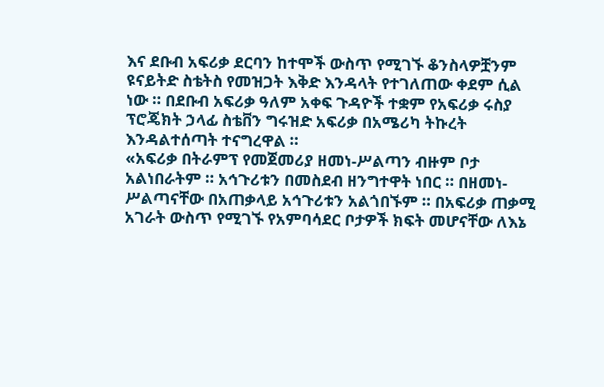እና ደቡብ አፍሪቃ ደርባን ከተሞች ውስጥ የሚገኙ ቆንስላዎቿንም ዩናይትድ ስቴትስ የመዝጋት እቅድ እንዳላት የተገለጠው ቀደም ሲል ነው ። በደቡብ አፍሪቃ ዓለም አቀፍ ጉዳዮች ተቋም የአፍሪቃ ሩስያ ፕሮጄክት ኃላፊ ስቴቨን ግሩዝድ አፍሪቃ በአሜሪካ ትኩረት እንዳልተሰጣት ተናግረዋል ።
«አፍሪቃ በትራምፕ የመጀመሪያ ዘመነ-ሥልጣን ብዙም ቦታ አልነበራትም ። አኅጉሪቱን በመስደብ ዘንግተዋት ነበር ። በዘመነ-ሥልጣናቸው በአጠቃላይ አኅጉሪቱን አልጎበኙም ። በአፍሪቃ ጠቃሚ አገራት ውስጥ የሚገኙ የአምባሳደር ቦታዎች ክፍት መሆናቸው ለእኔ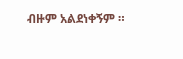ብዙም አልደነቀኝም ።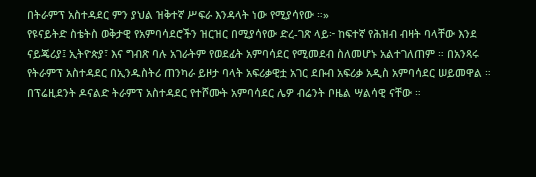በትራምፕ አስተዳደር ምን ያህል ዝቅተኛ ሥፍራ እንዳላት ነው የሚያሳየው ።»
የዩናይትድ ስቴትስ ወቅታዊ የአምባሳደሮችን ዝርዝር በሚያሳየው ድረ-ገጽ ላይ፦ ከፍተኛ የሕዝብ ብዛት ባላቸው እንደ ናይጄሪያ፤ ኢትዮጵያ፣ እና ግብጽ ባሉ አገራትም የወደፊት አምባሳደር የሚመደብ ስለመሆኑ አልተገለጠም ። በአንጻሩ የትራምፕ አስተዳደር በኢንዱስትሪ ጠንካራ ይዞታ ባላት አፍሪቃዊቷ አገር ደቡብ አፍሪቃ አዲስ አምባሳደር ሠይመዋል ። በፕሬዚደንት ዶናልድ ትራምፕ አስተዳደር የተሾሙት አምባሳደር ሌዎ ብሬንት ቦዜል ሣልሳዊ ናቸው ።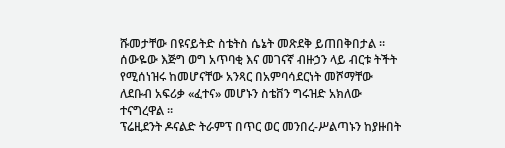ሹመታቸው በዩናይትድ ስቴትስ ሴኔት መጽደቅ ይጠበቅበታል ። ሰውዬው እጅግ ወግ አጥባቂ እና መገናኛ ብዙኃን ላይ ብርቱ ትችት የሚሰነዝሩ ከመሆናቸው አንጻር በአምባሳደርነት መሾማቸው ለደቡብ አፍሪቃ «ፈተና» መሆኑን ስቴቨን ግሩዝድ አክለው ተናግረዋል ።
ፕሬዚደንት ዶናልድ ትራምፕ በጥር ወር መንበረ-ሥልጣኑን ከያዙበት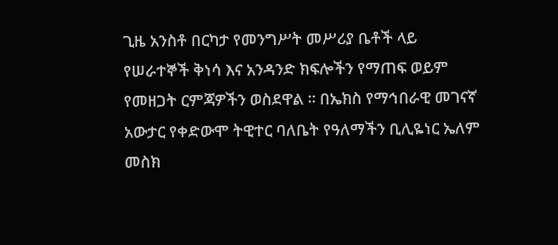ጊዜ አንስቶ በርካታ የመንግሥት መሥሪያ ቤቶች ላይ የሠራተኞች ቅነሳ እና አንዳንድ ክፍሎችን የማጠፍ ወይም የመዘጋት ርምጃዎችን ወስደዋል ። በኤክስ የማኅበራዊ መገናኛ አውታር የቀድውሞ ትዊተር ባለቤት የዓለማችን ቢሊዬነር ኤለም መስክ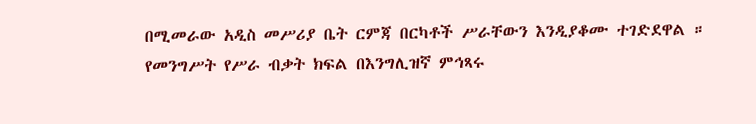በሚመራው አዲስ መሥሪያ ቤት ርምጃ በርካቶች ሥራቸውን እንዲያቆሙ ተገድደዋል ። የመንግሥት የሥራ ብቃት ክፍል በእንግሊዝኛ ምኅጻሩ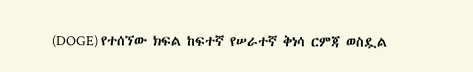(DOGE) የተሰኘው ክፍል ከፍተኛ የሠራተኛ ቅነሳ ርምጃ ወስዷል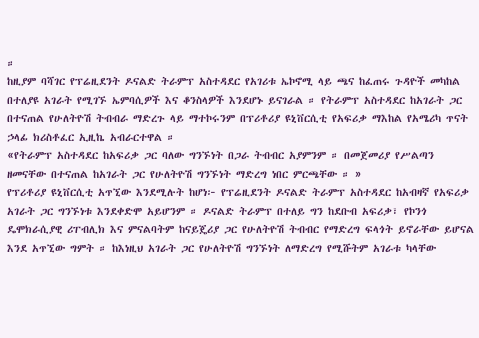።
ከዚያም ባሻገር የፕሬዚደንት ዶናልድ ትራምፕ አስተዳደር የአገሪቱ ኤኮኖሚ ላይ ጫና ከፈጠሩ ጉዳዮች መካከል በተለያዩ አገራት የሚገኙ ኤምባሲዎች እና ቆንስላዎች እንደሆኑ ይናገራል ። የትራምፕ አስተዳደር ከአገራት ጋር በተናጠል የሁለትዮሽ ትብብራ ማድረጉ ላይ ማተኮሩንም በፕሪቶሪያ ዩኒቨርሲቲ የአፍሪቃ ማእከል የአሜሪካ ጥናት ኃላፊ ክሪስቶፈር ኢዚኬ አብራርተዋል ።
«የትራምፕ አስተዳደር ከአፍሪቃ ጋር ባለው ግንኙነት በጋራ ትብብር አያምንም ። በመጀመሪያ የሥልጣን ዘመናቸው በተናጠል ከአገራት ጋር የሁለትዮሽ ግንኙነት ማድረግ ነበር ምርጫቸው ። »
የፕሪቶሪያ ዩኒቨርሲቲ አጥኚው እንደሚሉት ከሆነ፦ የፕሬዚደንት ዶናልድ ትራምፕ አስተዳደር ከአብዛኛ የአፍሪቃ አገራት ጋር ግንኙነቱ እንደቀድሞ አይሆንም ። ዶናልድ ትራምፕ በተለይ ግን ከደቡብ አፍሪቃ፣ የኮንጎ ዴሞክራሲያዊ ሪፐብሊክ እና ምናልባትም ከናይጄሪያ ጋር የሁለትዮሽ ትብብር የማድረግ ፍላጎት ይኖራቸው ይሆናል እንደ አጥኚው ግምት ። ከእነዚህ አገራት ጋር የሁለትዮሽ ግንኙነት ለማድረግ የሚሹትም አገራቱ ካላቸው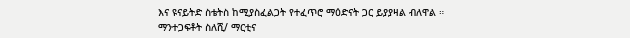እና ዩናይትድ ስቴትስ ከሚያስፈልጋት የተፈጥሮ ማዕድናት ጋር ይያያዛል ብለዋል ።
ማንተጋፍቶት ስለሺ/ ማርቲና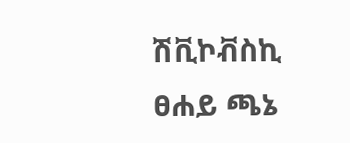ሽቪኮቭስኪ
ፀሐይ ጫኔ